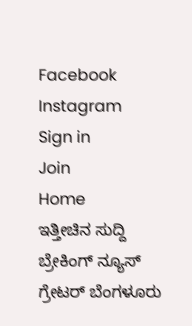Facebook
Instagram
Sign in
Join
Home
ಇತ್ತೀಚಿನ ಸುದ್ದಿ
ಬ್ರೇಕಿಂಗ್ ನ್ಯೂಸ್
ಗ್ರೇಟರ್ ಬೆಂಗಳೂರು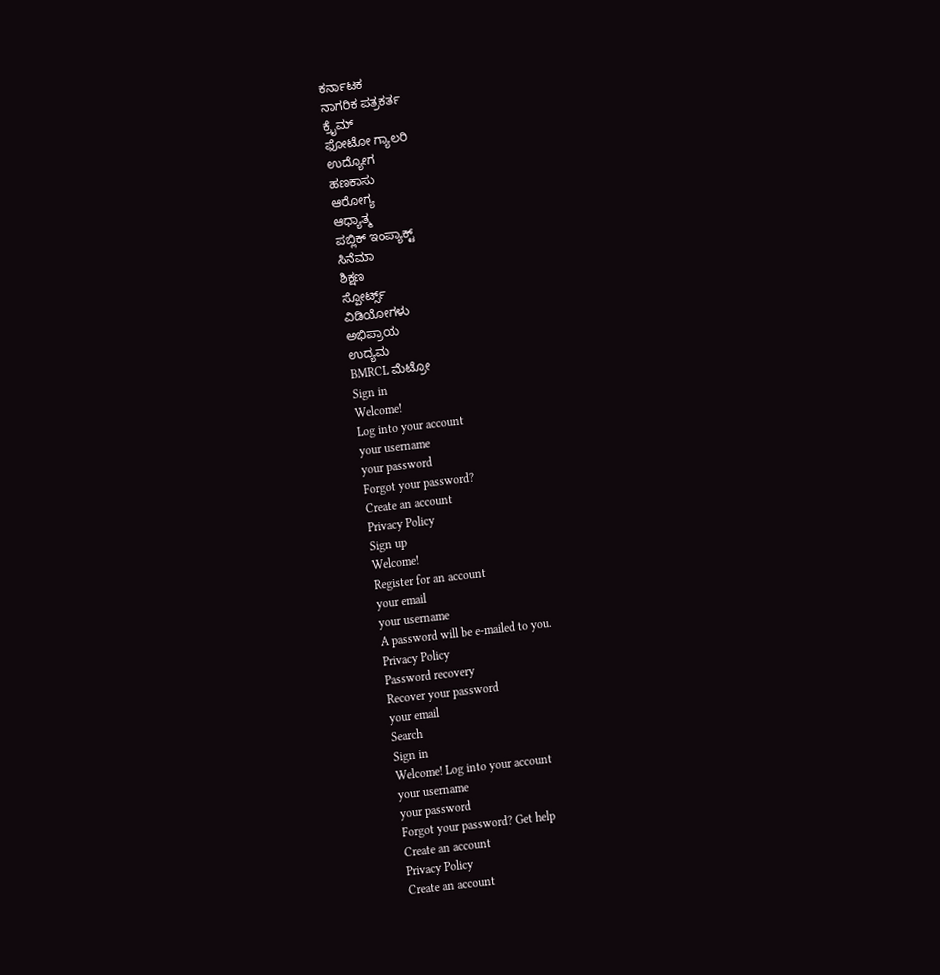ಕರ್ನಾಟಕ
ನಾಗರಿಕ ಪತ್ರಕರ್ತ
ಕ್ರೈಮ್
ಫೋಟೋ ಗ್ಯಾಲರಿ
ಉದ್ಯೋಗ
ಹಣಕಾಸು
ಆರೋಗ್ಯ
ಆಧ್ಯಾತ್ಮ
ಪಬ್ಲಿಕ್ ಇಂಪ್ಯಾಕ್ಟ್
ಸಿನೆಮಾ
ಶಿಕ್ಷಣ
ಸ್ಪೋರ್ಟ್ಸ್
ವಿಡಿಯೋಗಳು
ಅಭಿಪ್ರಾಯ
ಉದ್ಯಮ
BMRCL ಮೆಟ್ರೋ
Sign in
Welcome!
Log into your account
your username
your password
Forgot your password?
Create an account
Privacy Policy
Sign up
Welcome!
Register for an account
your email
your username
A password will be e-mailed to you.
Privacy Policy
Password recovery
Recover your password
your email
Search
Sign in
Welcome! Log into your account
your username
your password
Forgot your password? Get help
Create an account
Privacy Policy
Create an account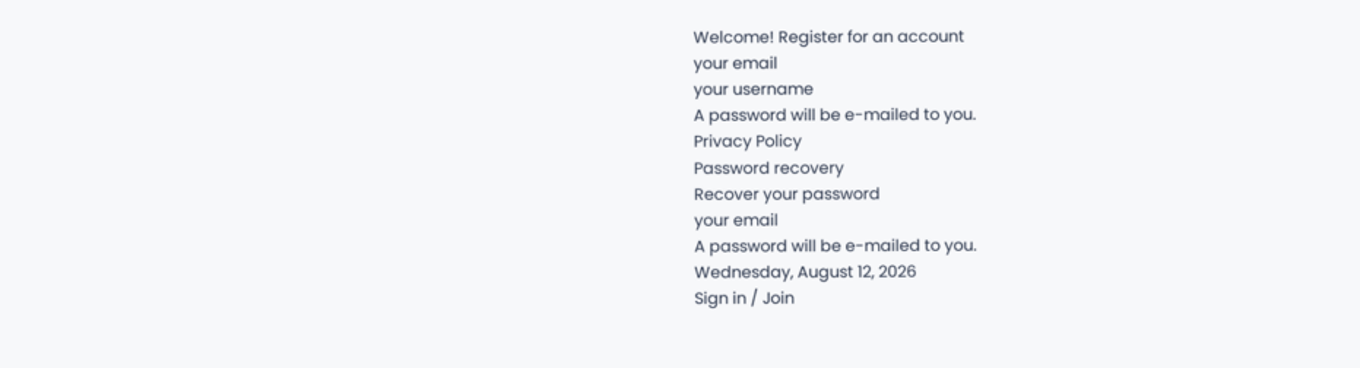Welcome! Register for an account
your email
your username
A password will be e-mailed to you.
Privacy Policy
Password recovery
Recover your password
your email
A password will be e-mailed to you.
Wednesday, August 12, 2026
Sign in / Join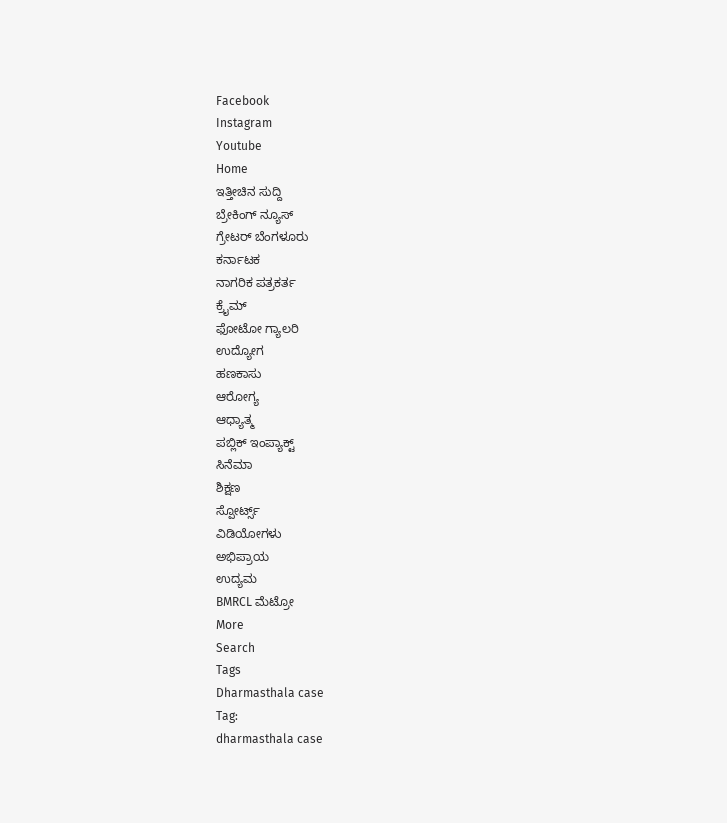Facebook
Instagram
Youtube
Home
ಇತ್ತೀಚಿನ ಸುದ್ದಿ
ಬ್ರೇಕಿಂಗ್ ನ್ಯೂಸ್
ಗ್ರೇಟರ್ ಬೆಂಗಳೂರು
ಕರ್ನಾಟಕ
ನಾಗರಿಕ ಪತ್ರಕರ್ತ
ಕ್ರೈಮ್
ಫೋಟೋ ಗ್ಯಾಲರಿ
ಉದ್ಯೋಗ
ಹಣಕಾಸು
ಆರೋಗ್ಯ
ಆಧ್ಯಾತ್ಮ
ಪಬ್ಲಿಕ್ ಇಂಪ್ಯಾಕ್ಟ್
ಸಿನೆಮಾ
ಶಿಕ್ಷಣ
ಸ್ಪೋರ್ಟ್ಸ್
ವಿಡಿಯೋಗಳು
ಅಭಿಪ್ರಾಯ
ಉದ್ಯಮ
BMRCL ಮೆಟ್ರೋ
More
Search
Tags
Dharmasthala case
Tag:
dharmasthala case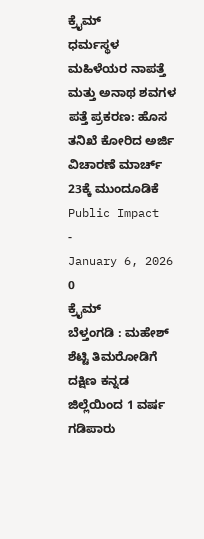ಕ್ರೈಮ್
ಧರ್ಮಸ್ಥಳ ಮಹಿಳೆಯರ ನಾಪತ್ತೆ ಮತ್ತು ಅನಾಥ ಶವಗಳ ಪತ್ತೆ ಪ್ರಕರಣ: ಹೊಸ ತನಿಖೆ ಕೋರಿದ ಅರ್ಜಿ ವಿಚಾರಣೆ ಮಾರ್ಚ್ 23ಕ್ಕೆ ಮುಂದೂಡಿಕೆ
Public Impact
-
January 6, 2026
0
ಕ್ರೈಮ್
ಬೆಳ್ತಂಗಡಿ : ಮಹೇಶ್ ಶೆಟ್ಟಿ ತಿಮರೋಡಿಗೆ ದಕ್ಷಿಣ ಕನ್ನಡ ಜಿಲ್ಲೆಯಿಂದ 1 ವರ್ಷ ಗಡಿಪಾರು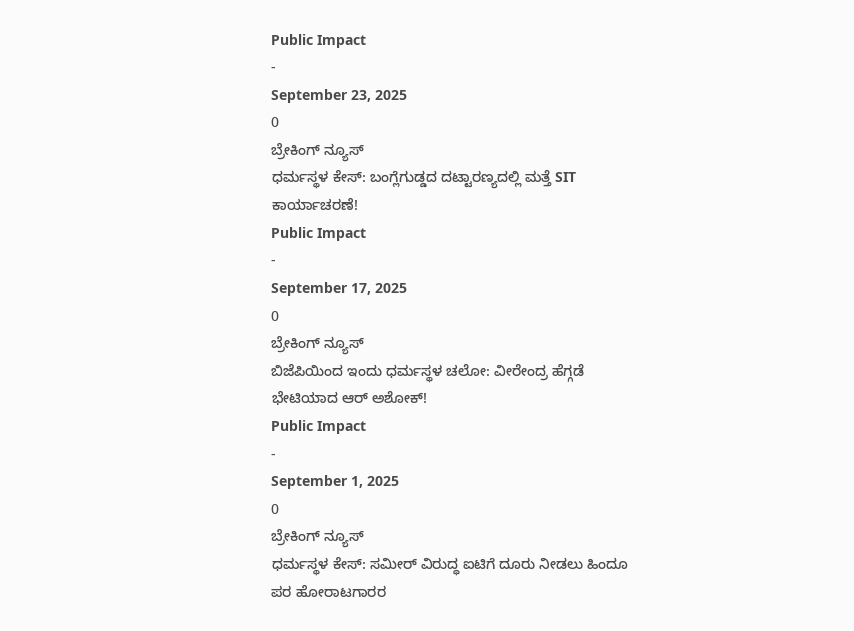Public Impact
-
September 23, 2025
0
ಬ್ರೇಕಿಂಗ್ ನ್ಯೂಸ್
ಧರ್ಮಸ್ಥಳ ಕೇಸ್: ಬಂಗ್ಲೆಗುಡ್ಡದ ದಟ್ಟಾರಣ್ಯದಲ್ಲಿ ಮತ್ತೆ SIT ಕಾರ್ಯಾಚರಣೆ!
Public Impact
-
September 17, 2025
0
ಬ್ರೇಕಿಂಗ್ ನ್ಯೂಸ್
ಬಿಜೆಪಿಯಿಂದ ಇಂದು ಧರ್ಮಸ್ಥಳ ಚಲೋ: ವೀರೇಂದ್ರ ಹೆಗ್ಗಡೆ ಭೇಟಿಯಾದ ಆರ್ ಅಶೋಕ್!
Public Impact
-
September 1, 2025
0
ಬ್ರೇಕಿಂಗ್ ನ್ಯೂಸ್
ಧರ್ಮಸ್ಥಳ ಕೇಸ್: ಸಮೀರ್ ವಿರುದ್ಧ ಐಟಿಗೆ ದೂರು ನೀಡಲು ಹಿಂದೂ ಪರ ಹೋರಾಟಗಾರರ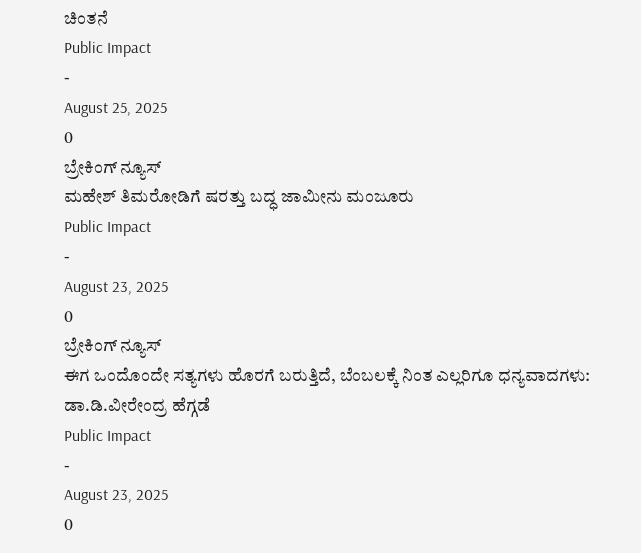ಚಿಂತನೆ
Public Impact
-
August 25, 2025
0
ಬ್ರೇಕಿಂಗ್ ನ್ಯೂಸ್
ಮಹೇಶ್ ತಿಮರೋಡಿಗೆ ಷರತ್ತು ಬದ್ಧ ಜಾಮೀನು ಮಂಜೂರು
Public Impact
-
August 23, 2025
0
ಬ್ರೇಕಿಂಗ್ ನ್ಯೂಸ್
ಈಗ ಒಂದೊಂದೇ ಸತ್ಯಗಳು ಹೊರಗೆ ಬರುತ್ತಿದೆ, ಬೆಂಬಲಕ್ಕೆ ನಿಂತ ಎಲ್ಲರಿಗೂ ಧನ್ಯವಾದಗಳು: ಡಾ.ಡಿ.ವೀರೇಂದ್ರ ಹೆಗ್ಗಡೆ
Public Impact
-
August 23, 2025
0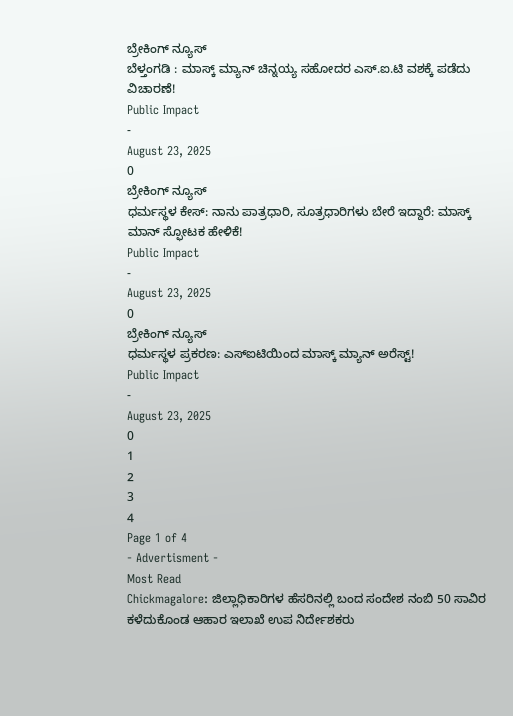ಬ್ರೇಕಿಂಗ್ ನ್ಯೂಸ್
ಬೆಳ್ತಂಗಡಿ : ಮಾಸ್ಕ್ ಮ್ಯಾನ್ ಚಿನ್ನಯ್ಯ ಸಹೋದರ ಎಸ್.ಐ.ಟಿ ವಶಕ್ಕೆ ಪಡೆದು ವಿಚಾರಣೆ!
Public Impact
-
August 23, 2025
0
ಬ್ರೇಕಿಂಗ್ ನ್ಯೂಸ್
ಧರ್ಮಸ್ಥಳ ಕೇಸ್: ನಾನು ಪಾತ್ರಧಾರಿ, ಸೂತ್ರಧಾರಿಗಳು ಬೇರೆ ಇದ್ದಾರೆ: ಮಾಸ್ಕ್ ಮಾನ್ ಸ್ಫೋಟಕ ಹೇಳಿಕೆ!
Public Impact
-
August 23, 2025
0
ಬ್ರೇಕಿಂಗ್ ನ್ಯೂಸ್
ಧರ್ಮಸ್ಥಳ ಪ್ರಕರಣ: ಎಸ್ಐಟಿಯಿಂದ ಮಾಸ್ಕ್ ಮ್ಯಾನ್ ಅರೆಸ್ಟ್!
Public Impact
-
August 23, 2025
0
1
2
3
4
Page 1 of 4
- Advertisment -
Most Read
Chickmagalore: ಜಿಲ್ಲಾಧಿಕಾರಿಗಳ ಹೆಸರಿನಲ್ಲಿ ಬಂದ ಸಂದೇಶ ನಂಬಿ 50 ಸಾವಿರ ಕಳೆದುಕೊಂಡ ಆಹಾರ ಇಲಾಖೆ ಉಪ ನಿರ್ದೇಶಕರು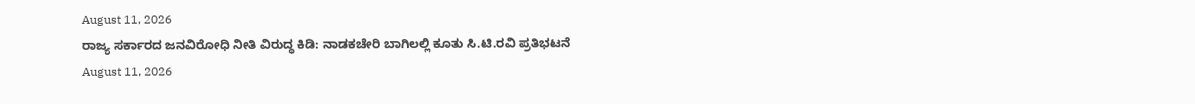August 11, 2026
ರಾಜ್ಯ ಸರ್ಕಾರದ ಜನವಿರೋಧಿ ನೀತಿ ವಿರುದ್ಧ ಕಿಡಿ: ನಾಡಕಚೇರಿ ಬಾಗಿಲಲ್ಲಿ ಕೂತು ಸಿ.ಟಿ.ರವಿ ಪ್ರತಿಭಟನೆ
August 11, 2026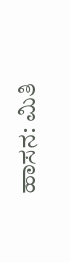ಹಾಸನ: ಮಿತಿ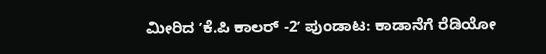ಮೀರಿದ ʼಕೆ.ಪಿ ಕಾಲರ್ -2ʼ ಪುಂಡಾಟ: ಕಾಡಾನೆಗೆ ರೆಡಿಯೋ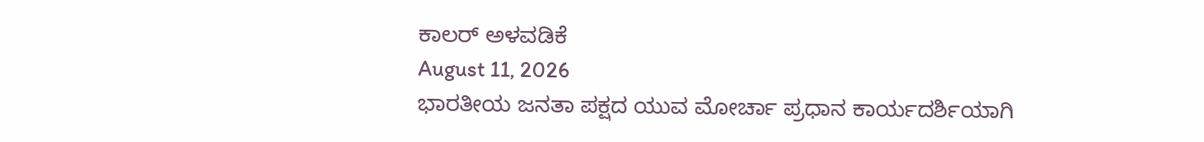ಕಾಲರ್ ಅಳವಡಿಕೆ
August 11, 2026
ಭಾರತೀಯ ಜನತಾ ಪಕ್ಷದ ಯುವ ಮೋರ್ಚಾ ಪ್ರಧಾನ ಕಾರ್ಯದರ್ಶಿಯಾಗಿ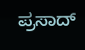ಪ್ರಸಾದ್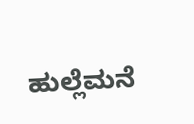ಹುಲ್ಲೆಮನೆ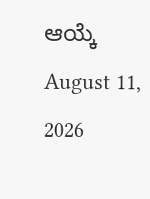ಆಯ್ಕೆ
August 11, 2026